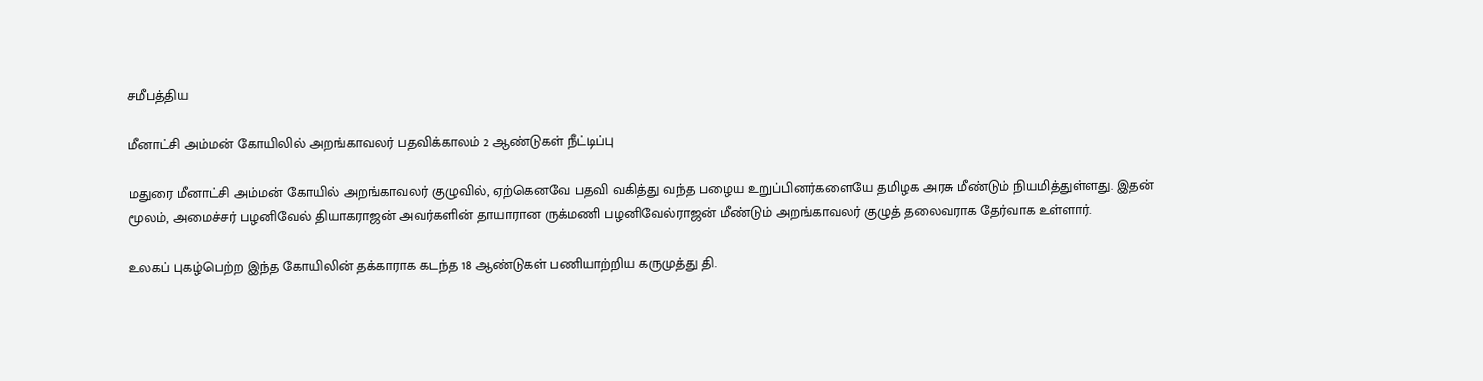சமீபத்திய

மீனாட்சி அம்மன் கோயிலில் அறங்காவலர் பதவிக்காலம் 2 ஆண்டுகள் நீட்டிப்பு

மதுரை மீனாட்சி அம்மன் கோயில் அறங்காவலர் குழுவில், ஏற்கெனவே பதவி வகித்து வந்த பழைய உறுப்பினர்களையே தமிழக அரசு மீண்டும் நியமித்துள்ளது. இதன் மூலம், அமைச்சர் பழனிவேல் தியாகராஜன் அவர்களின் தாயாரான ருக்மணி பழனிவேல்ராஜன் மீண்டும் அறங்காவலர் குழுத் தலைவராக தேர்வாக உள்ளார்.

உலகப் புகழ்பெற்ற இந்த கோயிலின் தக்காராக கடந்த 18 ஆண்டுகள் பணியாற்றிய கருமுத்து தி.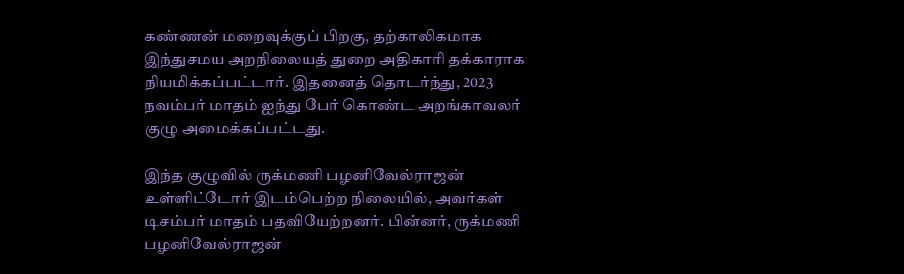கண்ணன் மறைவுக்குப் பிறகு, தற்காலிகமாக இந்துசமய அறநிலையத் துறை அதிகாரி தக்காராக நியமிக்கப்பட்டார். இதனைத் தொடர்ந்து, 2023 நவம்பர் மாதம் ஐந்து பேர் கொண்ட அறங்காவலர் குழு அமைக்கப்பட்டது.

இந்த குழுவில் ருக்மணி பழனிவேல்ராஜன் உள்ளிட்டோர் இடம்பெற்ற நிலையில், அவர்கள் டிசம்பர் மாதம் பதவியேற்றனர். பின்னர், ருக்மணி பழனிவேல்ராஜன்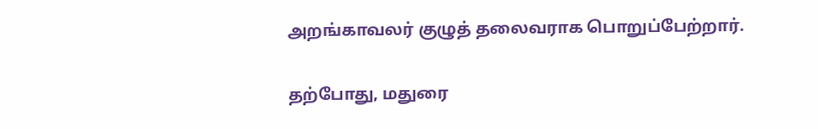அறங்காவலர் குழுத் தலைவராக பொறுப்பேற்றார்.

தற்போது, மதுரை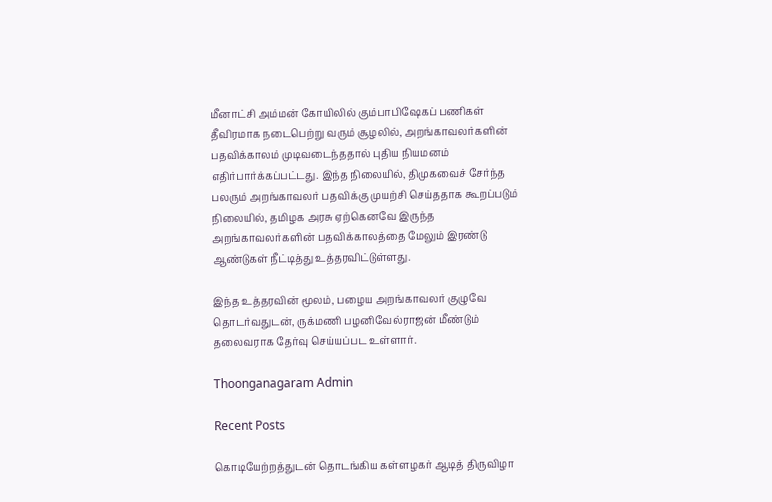மீனாட்சி அம்மன் கோயிலில் கும்பாபிஷேகப் பணிகள் தீவிரமாக நடைபெற்று வரும் சூழலில், அறங்காவலர்களின் பதவிக்காலம் முடிவடைந்ததால் புதிய நியமனம் எதிர்பார்க்கப்பட்டது. இந்த நிலையில், திமுகவைச் சேர்ந்த பலரும் அறங்காவலர் பதவிக்கு முயற்சி செய்ததாக கூறப்படும் நிலையில், தமிழக அரசு ஏற்கெனவே இருந்த அறங்காவலர்களின் பதவிக்காலத்தை மேலும் இரண்டு ஆண்டுகள் நீட்டித்து உத்தரவிட்டுள்ளது.

இந்த உத்தரவின் மூலம், பழைய அறங்காவலர் குழுவே தொடர்வதுடன், ருக்மணி பழனிவேல்ராஜன் மீண்டும் தலைவராக தேர்வு செய்யப்பட உள்ளார்.

Thoonganagaram Admin

Recent Posts

கொடியேற்றத்துடன் தொடங்கிய கள்ளழகர் ஆடித் திருவிழா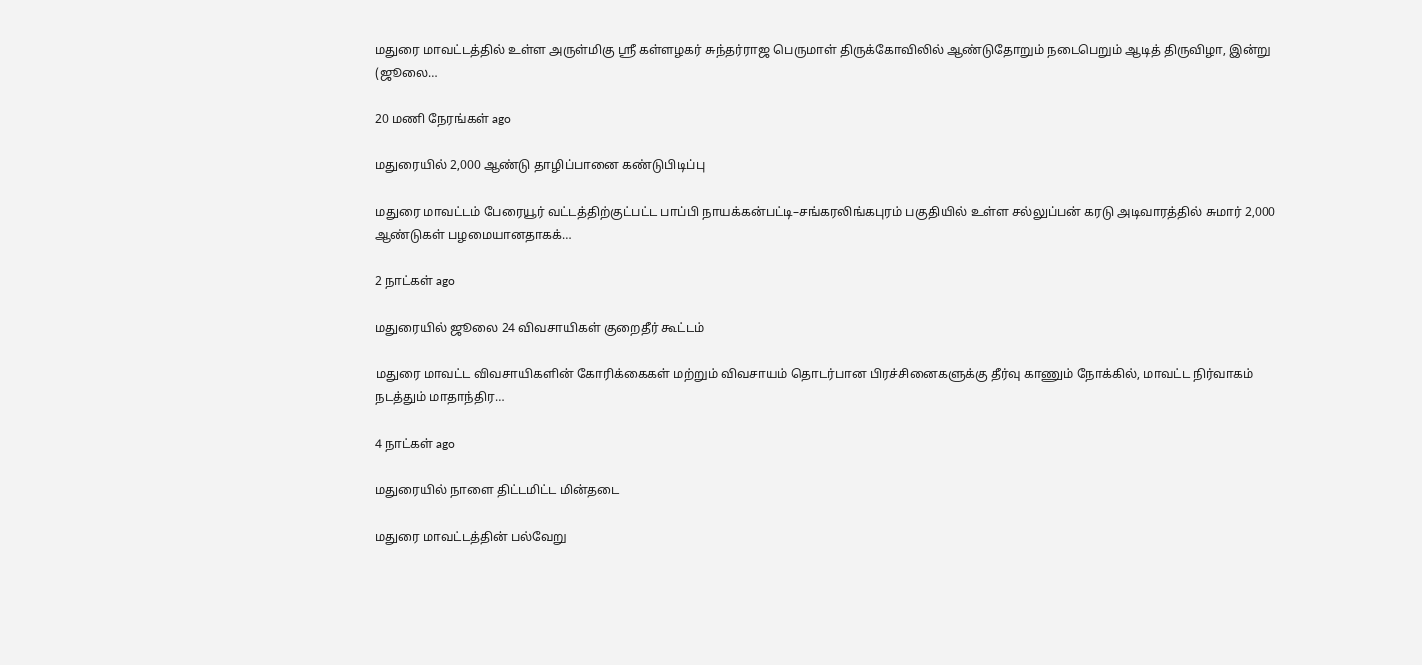மதுரை மாவட்டத்தில் உள்ள அருள்மிகு ஶ்ரீ கள்ளழகர் சுந்தர்ராஜ பெருமாள் திருக்கோவிலில் ஆண்டுதோறும் நடைபெறும் ஆடித் திருவிழா, இன்று (ஜூலை…

20 மணி நேரங்கள் ago

மதுரையில் 2,000 ஆண்டு தாழிப்பானை கண்டுபிடிப்பு

மதுரை மாவட்டம் பேரையூர் வட்டத்திற்குட்பட்ட பாப்பி நாயக்கன்பட்டி–சங்கரலிங்கபுரம் பகுதியில் உள்ள சல்லுப்பன் கரடு அடிவாரத்தில் சுமார் 2,000 ஆண்டுகள் பழமையானதாகக்…

2 நாட்கள் ago

மதுரையில் ஜூலை 24 விவசாயிகள் குறைதீர் கூட்டம்

மதுரை மாவட்ட விவசாயிகளின் கோரிக்கைகள் மற்றும் விவசாயம் தொடர்பான பிரச்சினைகளுக்கு தீர்வு காணும் நோக்கில், மாவட்ட நிர்வாகம் நடத்தும் மாதாந்திர…

4 நாட்கள் ago

மதுரையில் நாளை திட்டமிட்ட மின்தடை

மதுரை மாவட்டத்தின் பல்வேறு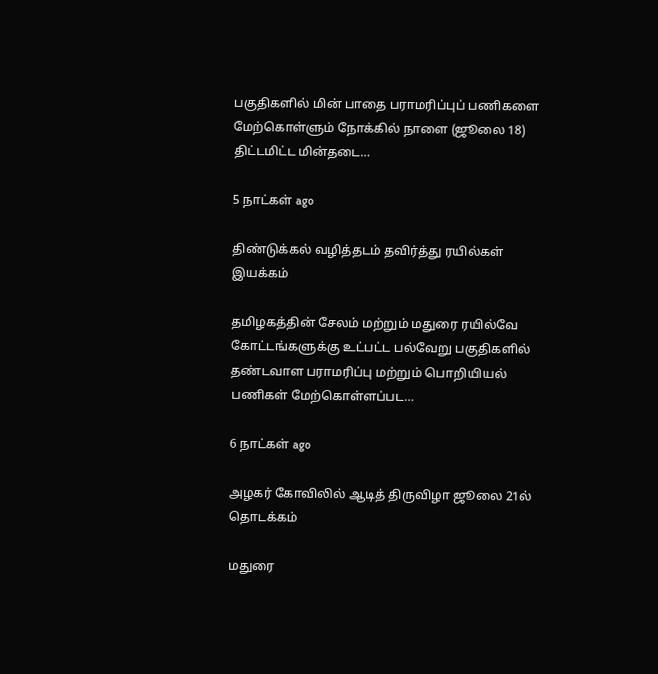பகுதிகளில் மின் பாதை பராமரிப்புப் பணிகளை மேற்கொள்ளும் நோக்கில் நாளை (ஜூலை 18) திட்டமிட்ட மின்தடை…

5 நாட்கள் ago

திண்டுக்கல் வழித்தடம் தவிர்த்து ரயில்கள் இயக்கம்

தமிழகத்தின் சேலம் மற்றும் மதுரை ரயில்வே கோட்டங்களுக்கு உட்பட்ட பல்வேறு பகுதிகளில் தண்டவாள பராமரிப்பு மற்றும் பொறியியல் பணிகள் மேற்கொள்ளப்பட…

6 நாட்கள் ago

அழகர் கோவிலில் ஆடித் திருவிழா ஜூலை 21ல் தொடக்கம்

மதுரை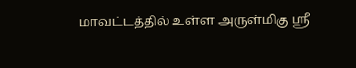மாவட்டத்தில் உள்ள அருள்மிகு ஶ்ரீ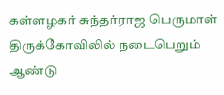கள்ளழகர் சுந்தர்ராஜ பெருமாள் திருக்கோவிலில் நடைபெறும் ஆண்டு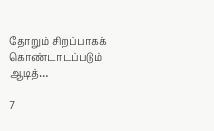தோறும் சிறப்பாகக் கொண்டாடப்படும் ஆடித்…

7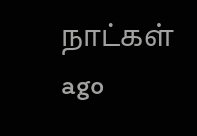நாட்கள் ago